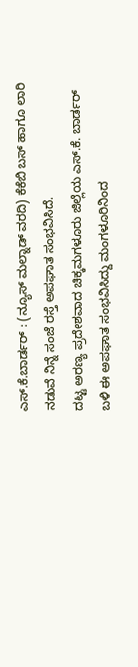ಎಸ್.ಕೆ.ಬಾರ್ಡರ್ : (ನ್ಯೂಸ್ ಮಲ್ನಾಡ್ ವರದಿ) ಕೆಕೆಬಿ ಬಸ್ ಹಾಗೂ ಲಾರಿ ನಡುವೆ ನಿನ್ನೆ ಸಂಜೆ ರಸ್ತೆ ಅಪಘಾತ ಸಂಭವಿಸಿದೆ.
ದಟ್ಟ ಅರಣ್ಯ ಪ್ರದೇಶವಾದ ಚಿಕ್ಕಮಗಳೂರು ಜಿಲ್ಲೆಯ ಎಸ್.ಕೆ. ಬಾರ್ಡರ್ ಬಳಿ ಈ ಅಪಘಾತ ಸಂಭವಿಸಿದ್ದು ಮಂಗಳೂರಿನಿಂದ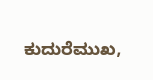ಕುದುರೆಮುಖ,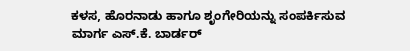ಕಳಸ, ಹೊರನಾಡು ಹಾಗೂ ಶೃಂಗೇರಿಯನ್ನು ಸಂಪರ್ಕಿಸುವ ಮಾರ್ಗ ಎಸ್.ಕೆ. ಬಾರ್ಡರ್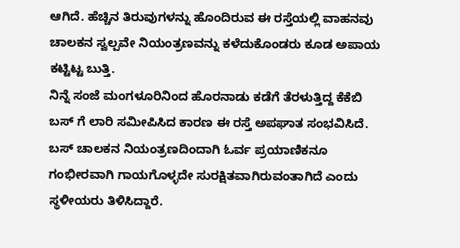ಆಗಿದೆ. ಹೆಚ್ಚಿನ ತಿರುವುಗಳನ್ನು ಹೊಂದಿರುವ ಈ ರಸ್ತೆಯಲ್ಲಿ ವಾಹನವು ಚಾಲಕನ ಸ್ವಲ್ಪವೇ ನಿಯಂತ್ರಣವನ್ನು ಕಳೆದುಕೊಂಡರು ಕೂಡ ಅಪಾಯ ಕಟ್ಟಿಟ್ಟ ಬುತ್ತಿ.
ನಿನ್ನೆ ಸಂಜೆ ಮಂಗಳೂರಿನಿಂದ ಹೊರನಾಡು ಕಡೆಗೆ ತೆರಳುತ್ತಿದ್ದ ಕೆಕೆಬಿ ಬಸ್ ಗೆ ಲಾರಿ ಸಮೀಪಿಸಿದ ಕಾರಣ ಈ ರಸ್ತೆ ಅಪಘಾತ ಸಂಭವಿಸಿದೆ. ಬಸ್ ಚಾಲಕನ ನಿಯಂತ್ರಣದಿಂದಾಗಿ ಓರ್ವ ಪ್ರಯಾಣಿಕನೂ ಗಂಭೀರವಾಗಿ ಗಾಯಗೊಳ್ಳದೇ ಸುರಕ್ಷಿತವಾಗಿರುವಂತಾಗಿದೆ ಎಂದು ಸ್ಥಳೀಯರು ತಿಳಿಸಿದ್ದಾರೆ.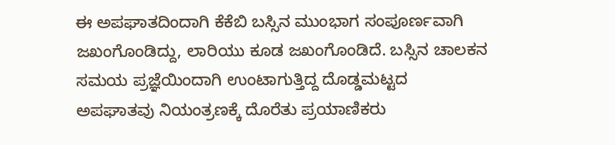ಈ ಅಪಘಾತದಿಂದಾಗಿ ಕೆಕೆಬಿ ಬಸ್ಸಿನ ಮುಂಭಾಗ ಸಂಪೂರ್ಣವಾಗಿ ಜಖಂಗೊಂಡಿದ್ದು, ಲಾರಿಯು ಕೂಡ ಜಖಂಗೊಂಡಿದೆ. ಬಸ್ಸಿನ ಚಾಲಕನ ಸಮಯ ಪ್ರಜ್ಞೆಯಿಂದಾಗಿ ಉಂಟಾಗುತ್ತಿದ್ದ ದೊಡ್ಡಮಟ್ಟದ ಅಪಘಾತವು ನಿಯಂತ್ರಣಕ್ಕೆ ದೊರೆತು ಪ್ರಯಾಣಿಕರು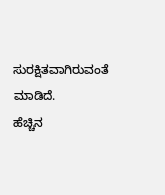ಸುರಕ್ಷಿತವಾಗಿರುವಂತೆ ಮಾಡಿದೆ.
ಹೆಚ್ಚಿನ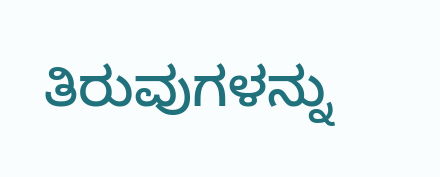ತಿರುವುಗಳನ್ನು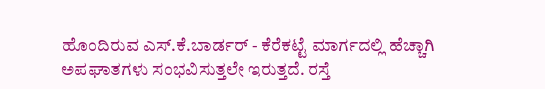ಹೊಂದಿರುವ ಎಸ್.ಕೆ.ಬಾರ್ಡರ್ - ಕೆರೆಕಟ್ಟೆ ಮಾರ್ಗದಲ್ಲಿ ಹೆಚ್ಚಾಗಿ ಅಪಘಾತಗಳು ಸಂಭವಿಸುತ್ತಲೇ ಇರುತ್ತದೆ. ರಸ್ತೆ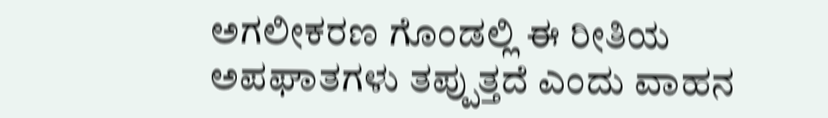ಅಗಲೀಕರಣ ಗೊಂಡಲ್ಲಿ ಈ ರೀತಿಯ ಅಪಘಾತಗಳು ತಪ್ಪುತ್ತದೆ ಎಂದು ವಾಹನ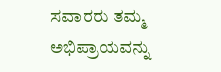ಸವಾರರು ತಮ್ಮ ಅಭಿಪ್ರಾಯವನ್ನು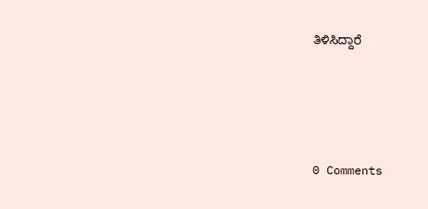ತಿಳಿಸಿದ್ದಾರೆ





0 Comments